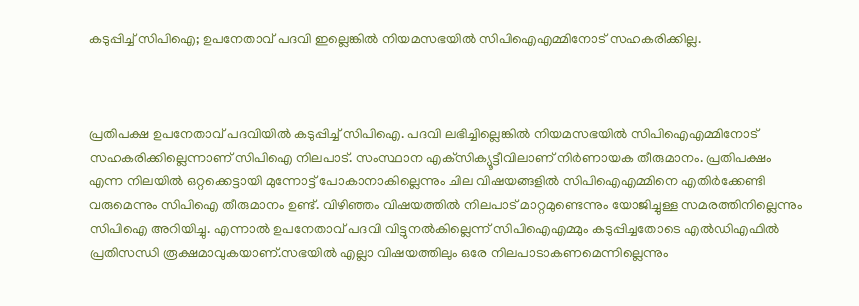കടുപ്പിച്ച് സിപിഐ; ഉപനേതാവ് പദവി ഇല്ലെങ്കില്‍ നിയമസഭയില്‍ സിപിഐഎമ്മിനോട് സഹകരിക്കില്ല.



പ്രതിപക്ഷ ഉപനേതാവ് പദവിയില്‍ കടുപ്പിച്ച് സിപിഐ. പദവി ലഭിച്ചില്ലെങ്കില്‍ നിയമസഭയില്‍ സിപിഐഎമ്മിനോട് സഹകരിക്കില്ലെന്നാണ് സിപിഐ നിലപാട്. സംസ്ഥാന എക്‌സിക്യൂട്ടീവിലാണ് നിര്‍ണായക തീരുമാനം. പ്രതിപക്ഷം എന്ന നിലയില്‍ ഒറ്റക്കെട്ടായി മുന്നോട്ട് പോകാനാകില്ലെന്നും ചില വിഷയങ്ങളില്‍ സിപിഐഎമ്മിനെ എതിര്‍ക്കേണ്ടി വരുമെന്നും സിപിഐ തീരുമാനം ഉണ്ട്. വിഴിഞ്ഞം വിഷയത്തില്‍ നിലപാട് മാറ്റമുണ്ടെന്നും യോജിച്ചുള്ള സമരത്തിനില്ലെന്നും സിപിഐ അറിയിച്ചു. എന്നാല്‍ ഉപനേതാവ് പദവി വിട്ടുനല്‍കില്ലെന്ന് സിപിഐഎമ്മും കടുപ്പിച്ചതോടെ എല്‍ഡിഎഫില്‍ പ്രതിസന്ധി രൂക്ഷമാവുകയാണ്.സഭയില്‍ എല്ലാ വിഷയത്തിലും ഒരേ നിലപാടാകണമെന്നില്ലെന്നും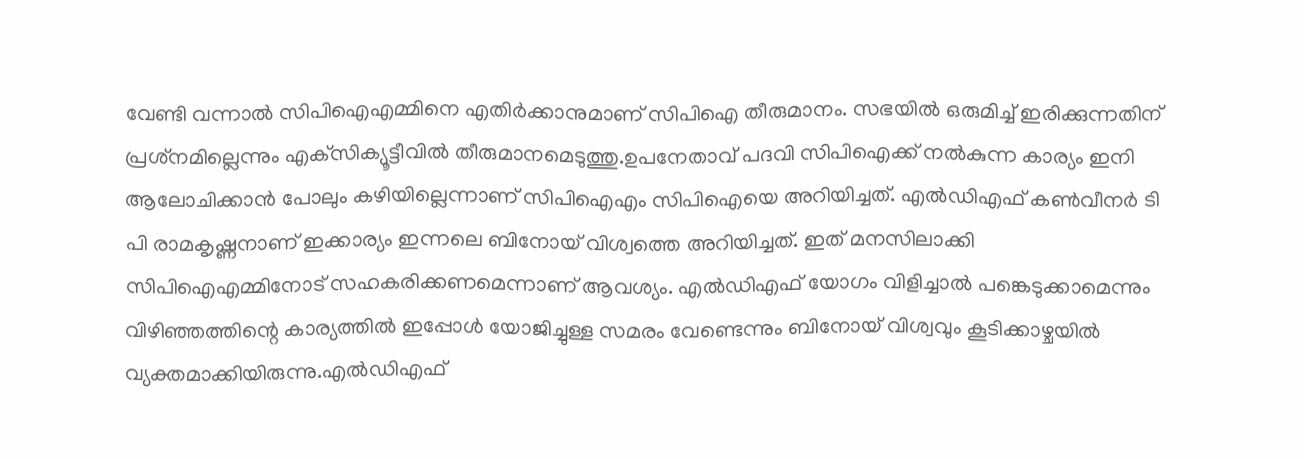വേണ്ടി വന്നാല്‍ സിപിഐഎമ്മിനെ എതിര്‍ക്കാനുമാണ് സിപിഐ തീരുമാനം. സഭയില്‍ ഒരുമിച്ച് ഇരിക്കുന്നതിന് പ്രശ്‌നമില്ലെന്നും എക്‌സിക്യൂട്ടീവില്‍ തീരുമാനമെടുത്തു.ഉപനേതാവ് പദവി സിപിഐക്ക് നല്‍കുന്ന കാര്യം ഇനി ആലോചിക്കാന്‍ പോലും കഴിയില്ലെന്നാണ് സിപിഐഎം സിപിഐയെ അറിയിച്ചത്. എല്‍ഡിഎഫ് കണ്‍വീനര്‍ ടി പി രാമകൃഷ്ണനാണ് ഇക്കാര്യം ഇന്നലെ ബിനോയ് വിശ്വത്തെ അറിയിച്ചത്. ഇത് മനസിലാക്കി സിപിഐഎമ്മിനോട് സഹകരിക്കണമെന്നാണ് ആവശ്യം. എല്‍ഡിഎഫ് യോഗം വിളിച്ചാല്‍ പങ്കെടുക്കാമെന്നും വിഴിഞ്ഞത്തിന്റെ കാര്യത്തില്‍ ഇപ്പോള്‍ യോജിച്ചുള്ള സമരം വേണ്ടെന്നും ബിനോയ് വിശ്വവും കൂടിക്കാഴ്ചയില്‍ വ്യക്തമാക്കിയിരുന്നു.എല്‍ഡിഎഫ്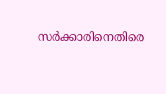സര്‍ക്കാരിനെതിരെ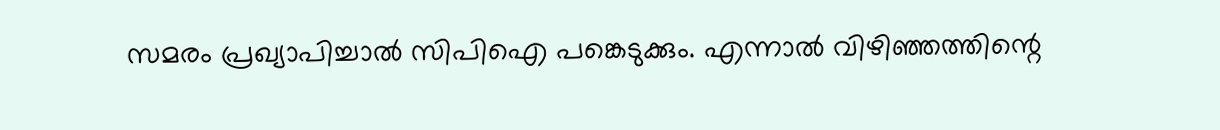സമരം പ്രഖ്യാപിച്ചാല്‍ സിപിഐ പങ്കെടുക്കും. എന്നാല്‍ വിഴിഞ്ഞത്തിന്റെ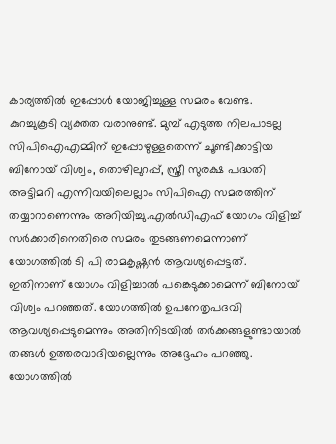കാര്യത്തില്‍ ഇപ്പോള്‍ യോജിച്ചുള്ള സമരം വേണ്ട. കുറച്ചുകൂടി വ്യക്തത വരാനുണ്ട്. മുമ്പ് എടുത്ത നിലപാടല്ല സിപിഐഎമ്മിന് ഇപ്പോഴുള്ളതെന്ന് ചൂണ്ടിക്കാട്ടിയ ബിനോയ് വിശ്വം, തൊഴിലുറപ്പ്, സ്ത്രീ സുരക്ഷ പദ്ധതി അട്ടിമറി എന്നിവയിലെല്ലാം സിപിഐ സമരത്തിന് തയ്യാറാണെന്നും അറിയിച്ചു.എല്‍ഡിഎഫ് യോഗം വിളിച്ച് സര്‍ക്കാരിനെതിരെ സമരം തുടങ്ങണമെന്നാണ് യോഗത്തില്‍ ടി പി രാമകൃഷ്ണന്‍ ആവശ്യപ്പെട്ടത്. ഇതിനാണ് യോഗം വിളിച്ചാല്‍ പങ്കെടുക്കാമെന്ന് ബിനോയ് വിശ്വം പറഞ്ഞത്. യോഗത്തില്‍ ഉപനേതൃപദവി ആവശ്യപ്പെടുമെന്നും അതിനിടയില്‍ തര്‍ക്കങ്ങളുണ്ടായാല്‍ തങ്ങള്‍ ഉത്തരവാദിയല്ലെന്നും അദ്ദേഹം പറഞ്ഞു. യോഗത്തില്‍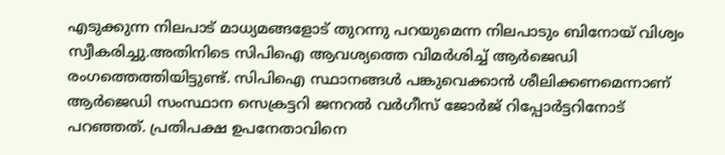എടുക്കുന്ന നിലപാട് മാധ്യമങ്ങളോട് തുറന്നു പറയുമെന്ന നിലപാടും ബിനോയ് വിശ്വം സ്വീകരിച്ചു.അതിനിടെ സിപിഐ ആവശ്യത്തെ വിമര്‍ശിച്ച് ആര്‍ജെഡി രംഗത്തെത്തിയിട്ടുണ്ട്. സിപിഐ സ്ഥാനങ്ങള്‍ പങ്കുവെക്കാന്‍ ശീലിക്കണമെന്നാണ് ആര്‍ജെഡി സംസ്ഥാന സെക്രട്ടറി ജനറല്‍ വര്‍ഗീസ് ജോര്‍ജ് റിപ്പോര്‍ട്ടറിനോട് പറഞ്ഞത്. പ്രതിപക്ഷ ഉപനേതാവിനെ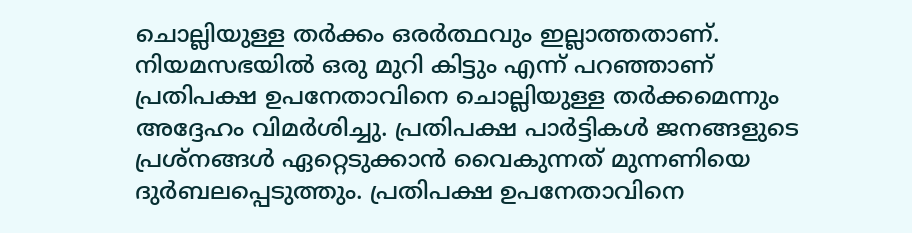ചൊല്ലിയുള്ള തര്‍ക്കം ഒരര്‍ത്ഥവും ഇല്ലാത്തതാണ്. നിയമസഭയില്‍ ഒരു മുറി കിട്ടും എന്ന് പറഞ്ഞാണ് പ്രതിപക്ഷ ഉപനേതാവിനെ ചൊല്ലിയുള്ള തര്‍ക്കമെന്നും അദ്ദേഹം വിമര്‍ശിച്ചു. പ്രതിപക്ഷ പാര്‍ട്ടികള്‍ ജനങ്ങളുടെ പ്രശ്‌നങ്ങള്‍ ഏറ്റെടുക്കാന്‍ വൈകുന്നത് മുന്നണിയെ ദുര്‍ബലപ്പെടുത്തും. പ്രതിപക്ഷ ഉപനേതാവിനെ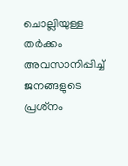ചൊല്ലിയുള്ള തര്‍ക്കം അവസാനിപ്പിച്ച് ജനങ്ങളുടെ പ്രശ്‌നം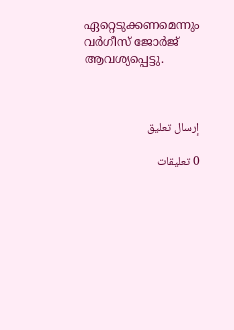ഏറ്റെടുക്കണമെന്നും വര്‍ഗീസ് ജോര്‍ജ് ആവശ്യപ്പെട്ടു.



إرسال تعليق

0 تعليقات